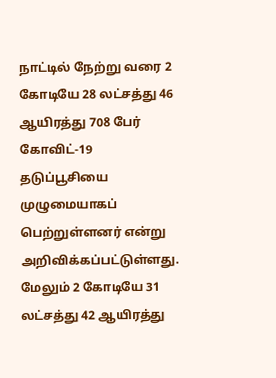நாட்டில் நேற்று வரை 2 கோடியே 28 லட்சத்து 46 ஆயிரத்து 708 பேர் கோவிட்-19 தடுப்பூசியை முழுமையாகப் பெற்றுள்ளனர் என்று அறிவிக்கப்பட்டுள்ளது. மேலும் 2 கோடியே 31 லட்சத்து 42 ஆயிரத்து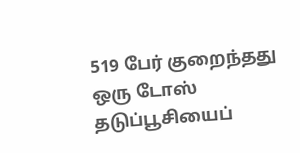519 பேர் குறைந்தது ஒரு டோஸ் தடுப்பூசியைப்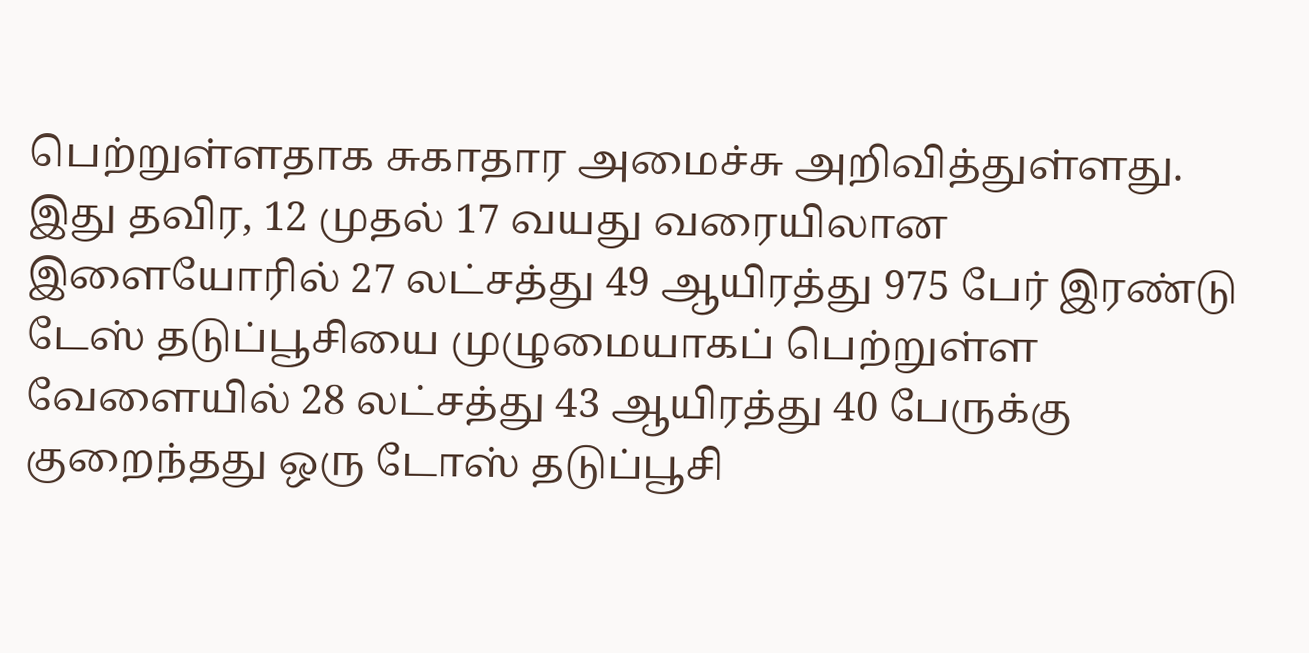பெற்றுள்ளதாக சுகாதார அமைச்சு அறிவித்துள்ளது. இது தவிர, 12 முதல் 17 வயது வரையிலான இளையோரில் 27 லட்சத்து 49 ஆயிரத்து 975 பேர் இரண்டு டேஸ் தடுப்பூசியை முழுமையாகப் பெற்றுள்ள வேளையில் 28 லட்சத்து 43 ஆயிரத்து 40 பேருக்கு குறைந்தது ஒரு டோஸ் தடுப்பூசி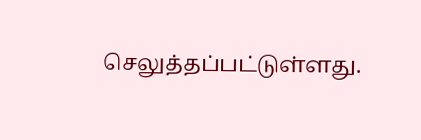செலுத்தப்பட்டுள்ளது.